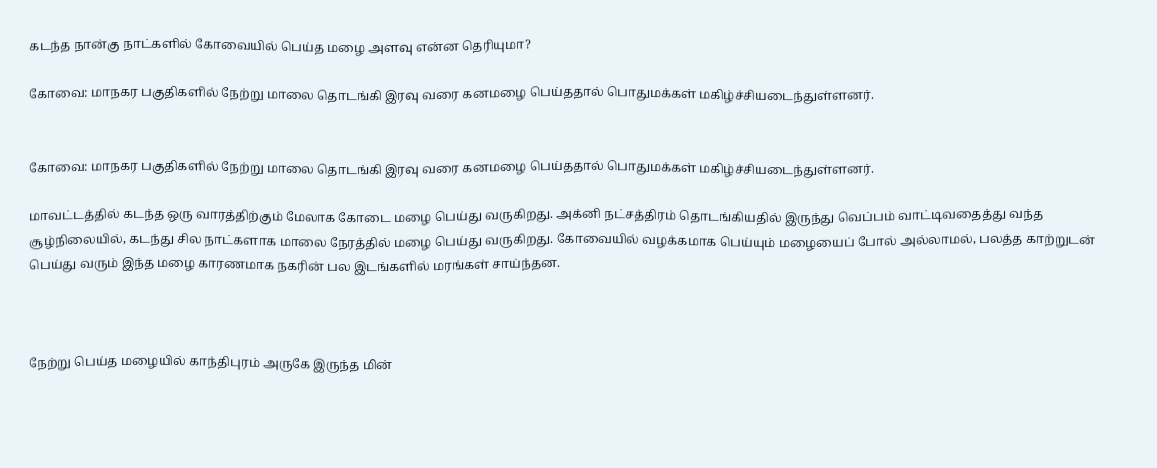கடந்த நான்கு நாட்களில் கோவையில் பெய்த மழை அளவு என்ன தெரியுமா?

கோவை: மாநகர பகுதிகளில் நேற்று மாலை தொடங்கி இரவு வரை கனமழை பெய்ததால் பொதுமக்கள் மகிழ்ச்சியடைந்துள்ளனர்.


கோவை: மாநகர பகுதிகளில் நேற்று மாலை தொடங்கி இரவு வரை கனமழை பெய்ததால் பொதுமக்கள் மகிழ்ச்சியடைந்துள்ளனர்.

மாவட்டத்தில் கடந்த ஒரு வாரத்திற்கும் மேலாக கோடை மழை பெய்து வருகிறது. அக்னி நட்சத்திரம் தொடங்கியதில் இருந்து வெப்பம் வாட்டிவதைத்து வந்த சூழ்நிலையில், கடந்து சில நாட்களாக மாலை நேரத்தில் மழை பெய்து வருகிறது. கோவையில் வழக்கமாக பெய்யும் மழையைப் போல் அல்லாமல், பலத்த காற்றுடன் பெய்து வரும் இந்த மழை காரணமாக நகரின் பல இடங்களில் மரங்கள் சாய்ந்தன.



நேற்று பெய்த மழையில் காந்திபுரம் அருகே இருந்த மின்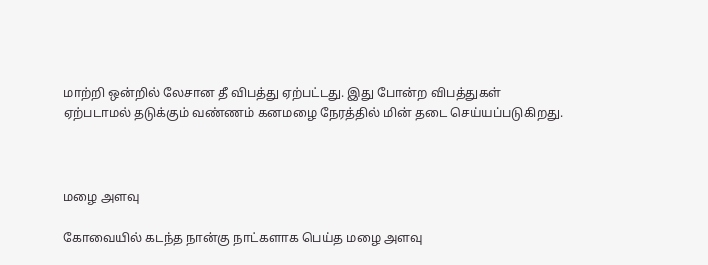மாற்றி ஒன்றில் லேசான தீ விபத்து ஏற்பட்டது. இது போன்ற விபத்துகள் ஏற்படாமல் தடுக்கும் வண்ணம் கனமழை நேரத்தில் மின் தடை செய்யப்படுகிறது.



மழை அளவு

கோவையில் கடந்த நான்கு நாட்களாக பெய்த மழை அளவு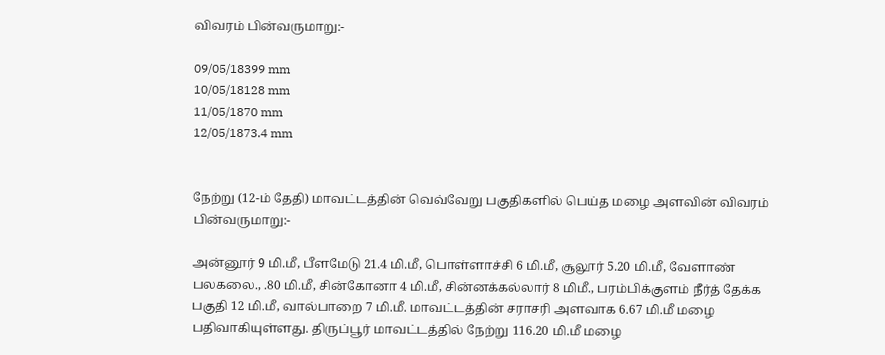விவரம் பின்வருமாறு:-

09/05/18399 mm
10/05/18128 mm
11/05/1870 mm
12/05/1873.4 mm


நேற்று (12-ம் தேதி) மாவட்டத்தின் வெவ்வேறு பகுதிகளில் பெய்த மழை அளவின் விவரம் பின்வருமாறு:-

அன்னூர் 9 மி.மீ, பீளமேடு 21.4 மி.மீ, பொள்ளாச்சி 6 மி.மீ, சூலூர் 5.20 மி.மீ, வேளாண் பலகலை., .80 மி.மீ, சின்கோனா 4 மி.மீ, சின்னக்கல்லார் 8 மிமீ., பரம்பிக்குளம் நீர்த் தேக்க பகுதி 12 மி.மீ, வால்பாறை 7 மி.மீ. மாவட்டத்தின் சராசரி அளவாக 6.67 மி.மீ மழை பதிவாகியுள்ளது. திருப்பூர் மாவட்டத்தில் நேற்று 116.20 மி.மீ மழை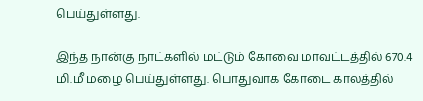பெய்துள்ளது.

இந்த நான்கு நாட்களில் மட்டும் கோவை மாவட்டத்தில் 670.4 மி.மீ மழை பெய்துள்ளது. பொதுவாக கோடை காலத்தில்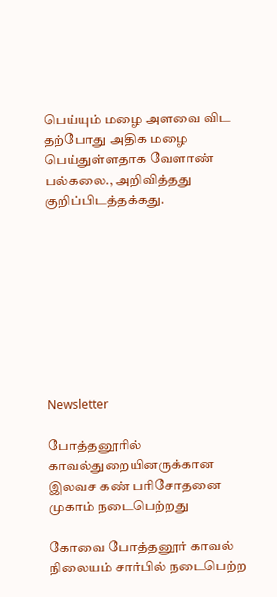பெய்யும் மழை அளவை விட தற்போது அதிக மழை பெய்துள்ளதாக வேளாண் பல்கலை., அறிவித்தது குறிப்பிடத்தக்கது.









Newsletter

போத்தனூரில் காவல்துறையினருக்கான இலவச கண் பரிசோதனை முகாம் நடைபெற்றது

கோவை போத்தனூர் காவல் நிலையம் சார்பில் நடைபெற்ற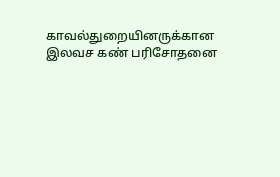காவல்துறையினருக்கான இலவச கண் பரிசோதனை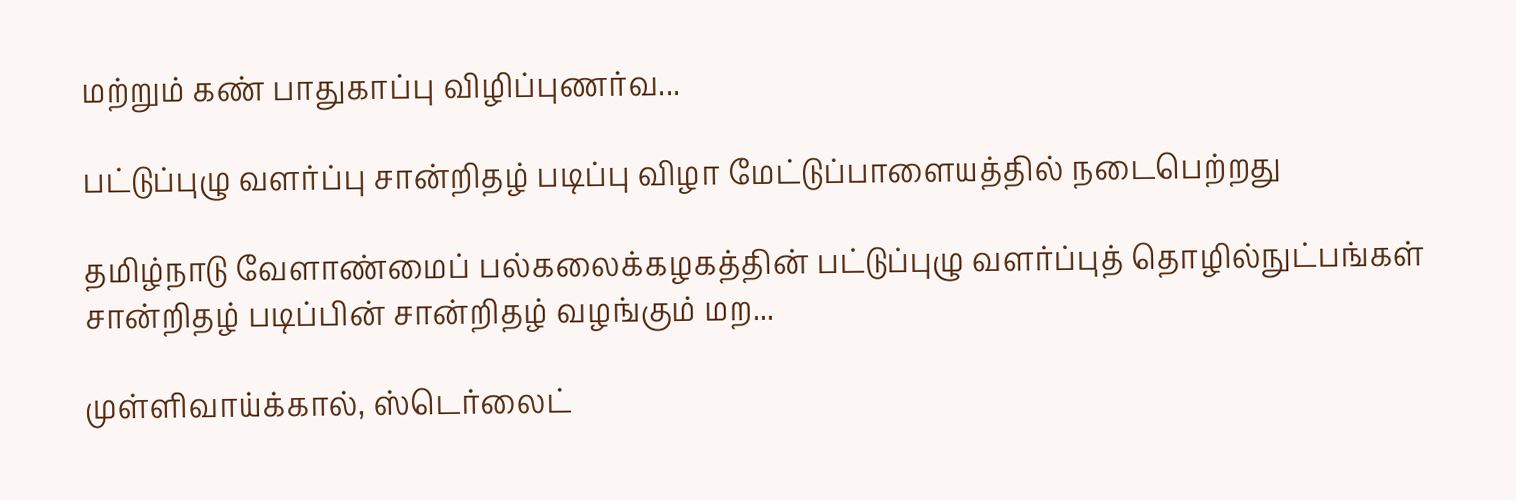மற்றும் கண் பாதுகாப்பு விழிப்புணர்வ...

பட்டுப்புழு வளர்ப்பு சான்றிதழ் படிப்பு விழா மேட்டுப்பாளையத்தில் நடைபெற்றது

தமிழ்நாடு வேளாண்மைப் பல்கலைக்கழகத்தின் பட்டுப்புழு வளர்ப்புத் தொழில்நுட்பங்கள் சான்றிதழ் படிப்பின் சான்றிதழ் வழங்கும் மற...

முள்ளிவாய்க்கால், ஸ்டெர்லைட்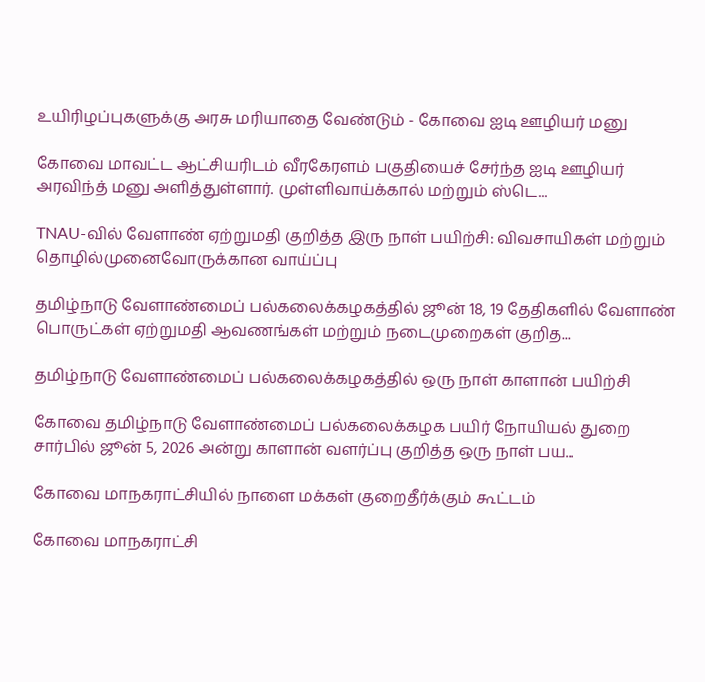உயிரிழப்புகளுக்கு அரசு மரியாதை வேண்டும் - கோவை ஐடி ஊழியர் மனு

கோவை மாவட்ட ஆட்சியரிடம் வீரகேரளம் பகுதியைச் சேர்ந்த ஐடி ஊழியர் அரவிந்த் மனு அளித்துள்ளார். முள்ளிவாய்க்கால் மற்றும் ஸ்டெ...

TNAU-வில் வேளாண் ஏற்றுமதி குறித்த இரு நாள் பயிற்சி: விவசாயிகள் மற்றும் தொழில்முனைவோருக்கான வாய்ப்பு

தமிழ்நாடு வேளாண்மைப் பல்கலைக்கழகத்தில் ஜூன் 18, 19 தேதிகளில் வேளாண் பொருட்கள் ஏற்றுமதி ஆவணங்கள் மற்றும் நடைமுறைகள் குறித...

தமிழ்நாடு வேளாண்மைப் பல்கலைக்கழகத்தில் ஒரு நாள் காளான் பயிற்சி

கோவை தமிழ்நாடு வேளாண்மைப் பல்கலைக்கழக பயிர் நோயியல் துறை சார்பில் ஜூன் 5, 2026 அன்று காளான் வளர்ப்பு குறித்த ஒரு நாள் பய...

கோவை மாநகராட்சியில் நாளை மக்கள் குறைதீர்க்கும் கூட்டம்

கோவை மாநகராட்சி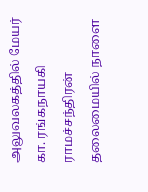அலுவலகத்தில் மேயர் கா. ரங்கநாயகி ராமச்சந்திரன் தலைமையில் நாளை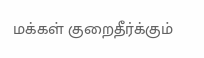மக்கள் குறைதீர்க்கும்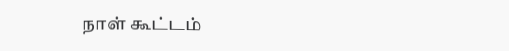நாள் கூட்டம்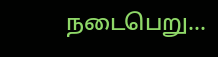நடைபெறு...